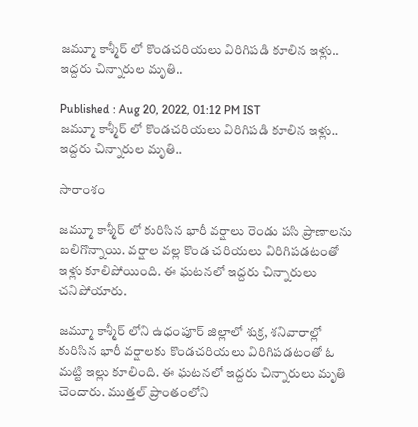జ‌మ్మూ కాశ్మీర్ లో కొండ‌చ‌రియ‌లు విరిగిప‌డి కూలిన ఇళ్లు.. ఇద్ద‌రు చిన్నారుల మృతి..

Published : Aug 20, 2022, 01:12 PM IST
జ‌మ్మూ కాశ్మీర్ లో కొండ‌చ‌రియ‌లు విరిగిప‌డి కూలిన ఇళ్లు.. ఇద్ద‌రు చిన్నారుల మృతి..

సారాంశం

జమ్మూ కాశ్మీర్ లో కురిసిన భారీ వర్షాలు రెండు పసి ప్రాణాలను బలిగొన్నాయి. వర్షాల వల్ల కొండ చరియలు విరిగిపడటంతో ఇళ్లు కూలిపోయింది. ఈ ఘటనలో ఇద్దరు చిన్నారులు చనిపోయారు.

జమ్మూ కాశ్మీర్ లోని ఉధంపూర్ జిల్లాలో శుక్ర, శనివారాల్లో కురిసిన భారీ వర్షాలకు కొండ‌చ‌రియ‌లు విరిగిప‌డ‌టంతో ఓ మట్టి ఇల్లు కూలింది. ఈ ఘ‌ట‌న‌లో ఇద్ద‌రు చిన్నారులు మృతి చెందారు. ముత్తల్ ప్రాంతంలోని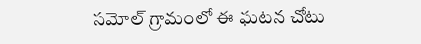సమోల్ గ్రామంలో ఈ ఘ‌ట‌న చోటు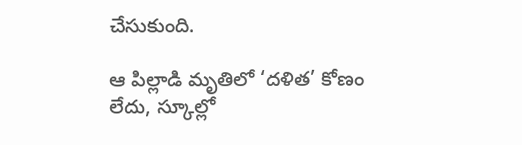చేసుకుంది.

ఆ పిల్లాడి మృతిలో ‘దళిత’ కోణం లేదు, స్కూల్లో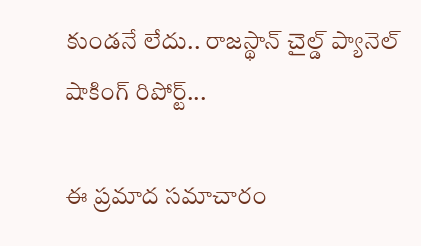కుండనే లేదు.. రాజస్థాన్ చైల్డ్ ప్యానెల్ షాకింగ్ రిపోర్ట్...

ఈ ప్ర‌మాద స‌మాచారం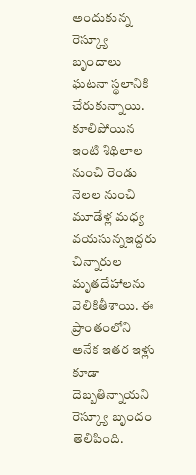అందుకున్న రెస్క్యూ బృందాలు ఘటనా స్థలానికి చేరుకున్నాయి. కూలిపోయిన ఇంటి శిథిలాల నుంచి రెండు నెలల నుంచి మూడేళ్ల మధ్య వయసున్నఇద్ద‌రు చిన్నారుల మృత‌దేహాల‌ను వెలికితీశాయి. ఈ ప్రాంతంలోని అనేక ఇతర ఇళ్లు కూడా దెబ్బతిన్నాయని రెస్క్యూ బృందం తెలిపింది.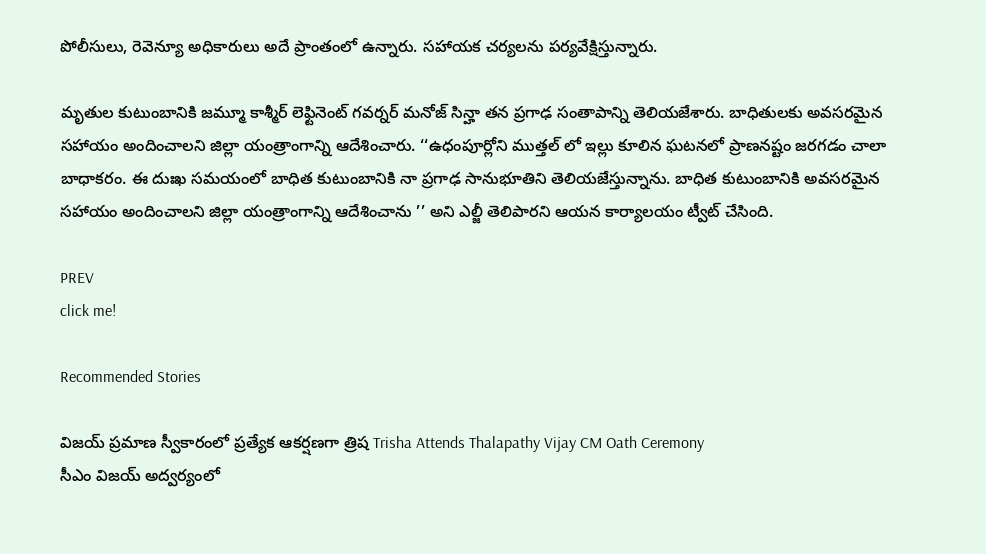పోలీసులు, రెవెన్యూ అధికారులు అదే ప్రాంతంలో ఉన్నారు. స‌హాయ‌క చ‌ర్య‌ల‌ను ప‌ర్య‌వేక్షిస్తున్నారు.

మృతుల కుటుంబానికి జమ్మూ కాశ్మీర్ లెఫ్టినెంట్ గవర్నర్ మనోజ్ సిన్హా తన ప్రగాఢ సంతాపాన్ని తెలియజేశారు. బాధితుల‌కు అవసరమైన సహాయం అందించాలని జిల్లా యంత్రాంగాన్ని ఆదేశించారు. ‘‘ఉధంపూర్లోని ముత్తల్ లో ఇల్లు కూలిన ఘటనలో ప్రాణనష్టం జరగడం చాలా బాధాకరం. ఈ దుఃఖ సమయంలో బాధిత కుటుంబానికి నా ప్రగాఢ సానుభూతిని తెలియజేస్తున్నాను. బాధిత కుటుంబానికి అవసరమైన సహాయం అందించాలని జిల్లా యంత్రాంగాన్ని ఆదేశించాను ’’ అని ఎల్జీ తెలిపారని ఆయ‌న కార్యాలయం ట్వీట్ చేసింది.

PREV
click me!

Recommended Stories

విజయ్ ప్రమాణ స్వీకారంలో ప్రత్యేక ఆకర్షణగా త్రిష Trisha Attends Thalapathy Vijay CM Oath Ceremony
సీఎం విజయ్ అద్వర్యంలో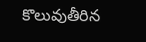కొలువుతీరిన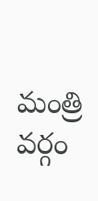మంత్రి వర్గం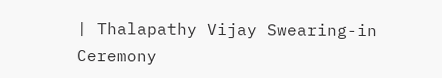| Thalapathy Vijay Swearing-in Ceremony